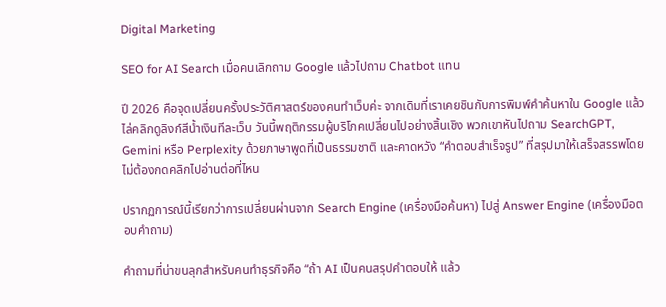Digital Marketing

SEO for AI Search เมื่อคนเลิกถาม Google แล้วไปถาม Chatbot แทน

ปี 2026 คือจุดเปลี่ยนครั้งประวัติศาสตร์ของคนทำเว็บค่ะ จากเดิมที่เราเคยชินกับการพิมพ์คำค้นหาใน Google แล้วไล่คลิกดูลิงก์สีน้ำเงินทีละเว็บ วันนี้พฤติกรรมผู้บริโภคเปลี่ยนไปอย่างสิ้นเชิง พวกเขาหันไปถาม SearchGPT, Gemini หรือ Perplexity ด้วยภาษาพูดที่เป็นธรรมชาติ และคาดหวัง “คำตอบสำเร็จรูป” ที่สรุปมาให้เสร็จสรรพโดยไม่ต้องกดคลิกไปอ่านต่อที่ไหน

ปรากฏการณ์นี้เรียกว่าการเปลี่ยนผ่านจาก Search Engine (เครื่องมือค้นหา) ไปสู่ Answer Engine (เครื่องมือตอบคำถาม)

คำถามที่น่าขนลุกสำหรับคนทำธุรกิจคือ “ถ้า AI เป็นคนสรุปคำตอบให้ แล้ว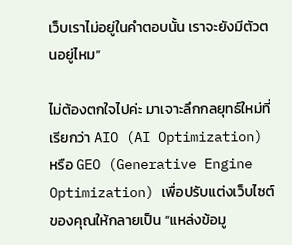เว็บเราไม่อยู่ในคำตอบนั้น เราจะยังมีตัวตนอยู่ไหม”

ไม่ต้องตกใจไปค่ะ มาเจาะลึกกลยุทธ์ใหม่ที่เรียกว่า AIO (AI Optimization) หรือ GEO (Generative Engine Optimization) เพื่อปรับแต่งเว็บไซต์ของคุณให้กลายเป็น “แหล่งข้อมู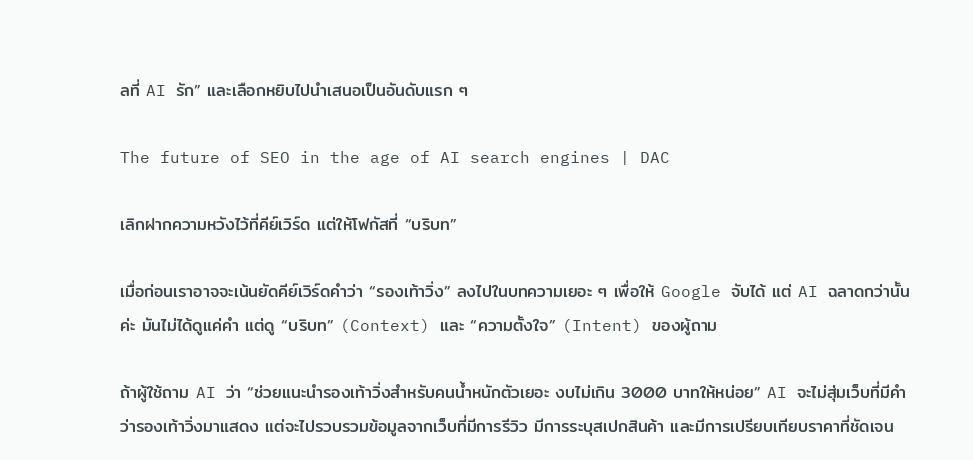ลที่ AI รัก” และเลือกหยิบไปนำเสนอเป็นอันดับแรก ๆ

The future of SEO in the age of AI search engines | DAC

เลิกฝากความหวังไว้ที่คีย์เวิร์ด แต่ให้โฟกัสที่ “บริบท”

เมื่อก่อนเราอาจจะเน้นยัดคีย์เวิร์ดคำว่า “รองเท้าวิ่ง” ลงไปในบทความเยอะ ๆ เพื่อให้ Google จับได้ แต่ AI ฉลาดกว่านั้นค่ะ มันไม่ได้ดูแค่คำ แต่ดู “บริบท” (Context) และ “ความตั้งใจ” (Intent) ของผู้ถาม

ถ้าผู้ใช้ถาม AI ว่า “ช่วยแนะนำรองเท้าวิ่งสำหรับคนน้ำหนักตัวเยอะ งบไม่เกิน 3000 บาทให้หน่อย” AI จะไม่สุ่มเว็บที่มีคำว่ารองเท้าวิ่งมาแสดง แต่จะไปรวบรวมข้อมูลจากเว็บที่มีการรีวิว มีการระบุสเปกสินค้า และมีการเปรียบเทียบราคาที่ชัดเจน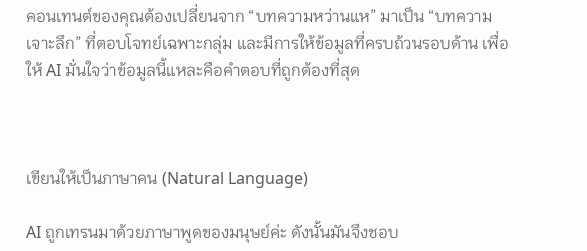คอนเทนต์ของคุณต้องเปลี่ยนจาก “บทความหว่านแห” มาเป็น “บทความเจาะลึก” ที่ตอบโจทย์เฉพาะกลุ่ม และมีการให้ข้อมูลที่ครบถ้วนรอบด้าน เพื่อให้ AI มั่นใจว่าข้อมูลนี้แหละคือคำตอบที่ถูกต้องที่สุด



เขียนให้เป็นภาษาคน (Natural Language)

AI ถูกเทรนมาด้วยภาษาพูดของมนุษย์ค่ะ ดังนั้นมันจึงชอบ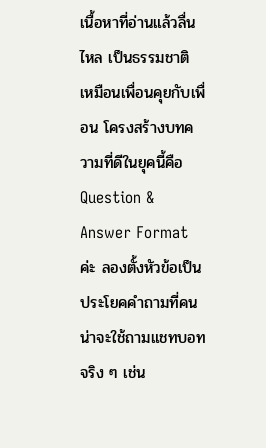เนื้อหาที่อ่านแล้วลื่นไหล เป็นธรรมชาติ เหมือนเพื่อนคุยกับเพื่อน โครงสร้างบทความที่ดีในยุคนี้คือ Question & Answer Format ค่ะ ลองตั้งหัวข้อเป็นประโยคคำถามที่คนน่าจะใช้ถามแชทบอทจริง ๆ เช่น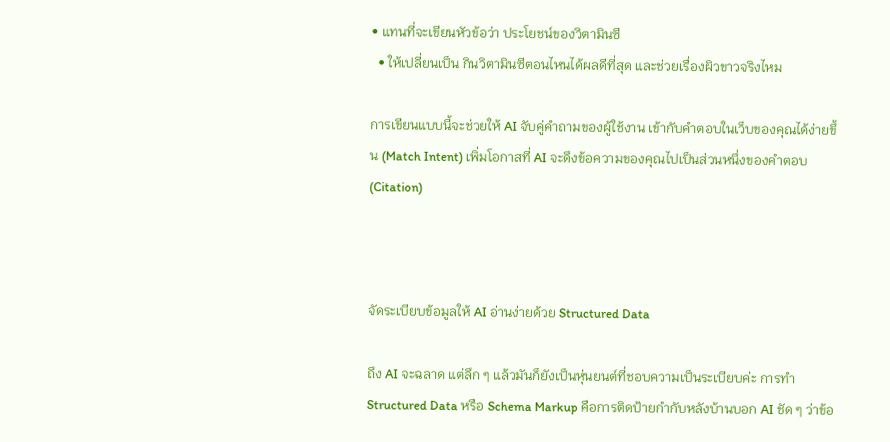• แทนที่จะเขียนหัวข้อว่า ประโยชน์ของวิตามินซี
  • ให้เปลี่ยนเป็น กินวิตามินซีตอนไหนได้ผลดีที่สุด และช่วยเรื่องผิวขาวจริงไหม

การเขียนแบบนี้จะช่วยให้ AI จับคู่คำถามของผู้ใช้งาน เข้ากับคำตอบในเว็บของคุณได้ง่ายขึ้น (Match Intent) เพิ่มโอกาสที่ AI จะดึงข้อความของคุณไปเป็นส่วนหนึ่งของคำตอบ (Citation)



จัดระเบียบข้อมูลให้ AI อ่านง่ายด้วย Structured Data

ถึง AI จะฉลาด แต่ลึก ๆ แล้วมันก็ยังเป็นหุ่นยนต์ที่ชอบความเป็นระเบียบค่ะ การทำ Structured Data หรือ Schema Markup คือการติดป้ายกำกับหลังบ้านบอก AI ชัด ๆ ว่าข้อ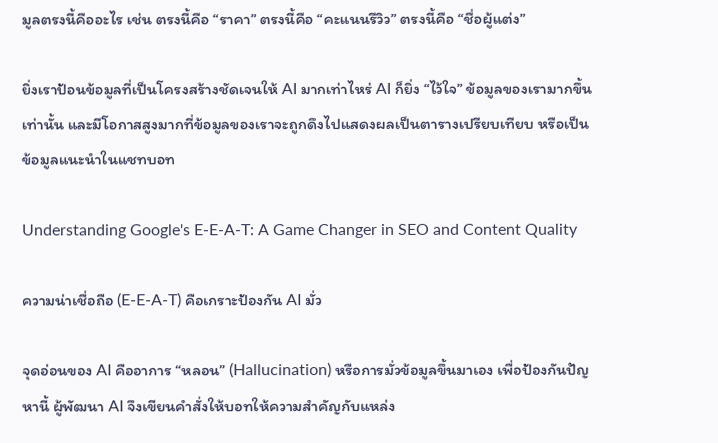มูลตรงนี้คืออะไร เช่น ตรงนี้คือ “ราคา” ตรงนี้คือ “คะแนนรีวิว” ตรงนี้คือ “ชื่อผู้แต่ง”

ยิ่งเราป้อนข้อมูลที่เป็นโครงสร้างชัดเจนให้ AI มากเท่าไหร่ AI ก็ยิ่ง “ไว้ใจ” ข้อมูลของเรามากขึ้นเท่านั้น และมีโอกาสสูงมากที่ข้อมูลของเราจะถูกดึงไปแสดงผลเป็นตารางเปรียบเทียบ หรือเป็นข้อมูลแนะนำในแชทบอท

Understanding Google's E-E-A-T: A Game Changer in SEO and Content Quality

ความน่าเชื่อถือ (E-E-A-T) คือเกราะป้องกัน AI มั่ว

จุดอ่อนของ AI คืออาการ “หลอน” (Hallucination) หรือการมั่วข้อมูลขึ้นมาเอง เพื่อป้องกันปัญหานี้ ผู้พัฒนา AI จึงเขียนคำสั่งให้บอทให้ความสำคัญกับแหล่ง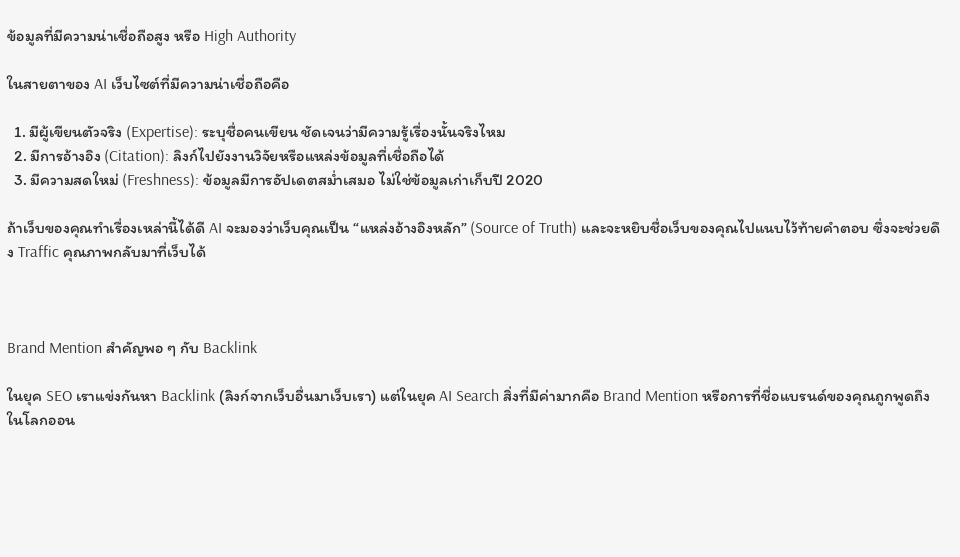ข้อมูลที่มีความน่าเชื่อถือสูง หรือ High Authority

ในสายตาของ AI เว็บไซต์ที่มีความน่าเชื่อถือคือ

  1. มีผู้เขียนตัวจริง (Expertise): ระบุชื่อคนเขียน ชัดเจนว่ามีความรู้เรื่องนั้นจริงไหม
  2. มีการอ้างอิง (Citation): ลิงก์ไปยังงานวิจัยหรือแหล่งข้อมูลที่เชื่อถือได้
  3. มีความสดใหม่ (Freshness): ข้อมูลมีการอัปเดตสม่ำเสมอ ไม่ใช่ข้อมูลเก่าเก็บปี 2020

ถ้าเว็บของคุณทำเรื่องเหล่านี้ได้ดี AI จะมองว่าเว็บคุณเป็น “แหล่งอ้างอิงหลัก” (Source of Truth) และจะหยิบชื่อเว็บของคุณไปแนบไว้ท้ายคำตอบ ซึ่งจะช่วยดึง Traffic คุณภาพกลับมาที่เว็บได้



Brand Mention สำคัญพอ ๆ กับ Backlink

ในยุค SEO เราแข่งกันหา Backlink (ลิงก์จากเว็บอื่นมาเว็บเรา) แต่ในยุค AI Search สิ่งที่มีค่ามากคือ Brand Mention หรือการที่ชื่อแบรนด์ของคุณถูกพูดถึงในโลกออน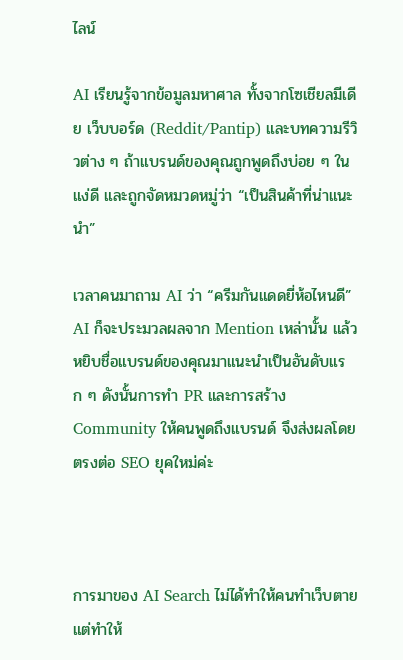ไลน์

AI เรียนรู้จากข้อมูลมหาศาล ทั้งจากโซเชียลมีเดีย เว็บบอร์ด (Reddit/Pantip) และบทความรีวิวต่าง ๆ ถ้าแบรนด์ของคุณถูกพูดถึงบ่อย ๆ ในแง่ดี และถูกจัดหมวดหมู่ว่า “เป็นสินค้าที่น่าแนะนำ”

เวลาคนมาถาม AI ว่า “ครีมกันแดดยี่ห้อไหนดี” AI ก็จะประมวลผลจาก Mention เหล่านั้น แล้วหยิบชื่อแบรนด์ของคุณมาแนะนำเป็นอันดับแรก ๆ ดังนั้นการทำ PR และการสร้าง Community ให้คนพูดถึงแบรนด์ จึงส่งผลโดยตรงต่อ SEO ยุคใหม่ค่ะ



การมาของ AI Search ไม่ได้ทำให้คนทำเว็บตาย แต่ทำให้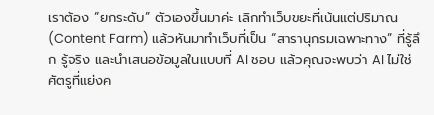เราต้อง “ยกระดับ” ตัวเองขึ้นมาค่ะ เลิกทำเว็บขยะที่เน้นแต่ปริมาณ (Content Farm) แล้วหันมาทำเว็บที่เป็น “สารานุกรมเฉพาะทาง” ที่รู้ลึก รู้จริง และนำเสนอข้อมูลในแบบที่ AI ชอบ แล้วคุณจะพบว่า AI ไม่ใช่ศัตรูที่แย่งค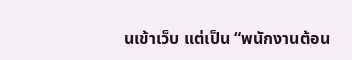นเข้าเว็บ แต่เป็น “พนักงานต้อน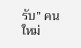รับ” คนใหม่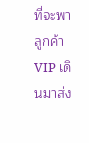ที่จะพาลูกค้า VIP เดินมาส่ง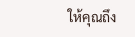ให้คุณถึง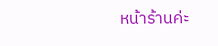หน้าร้านค่ะ